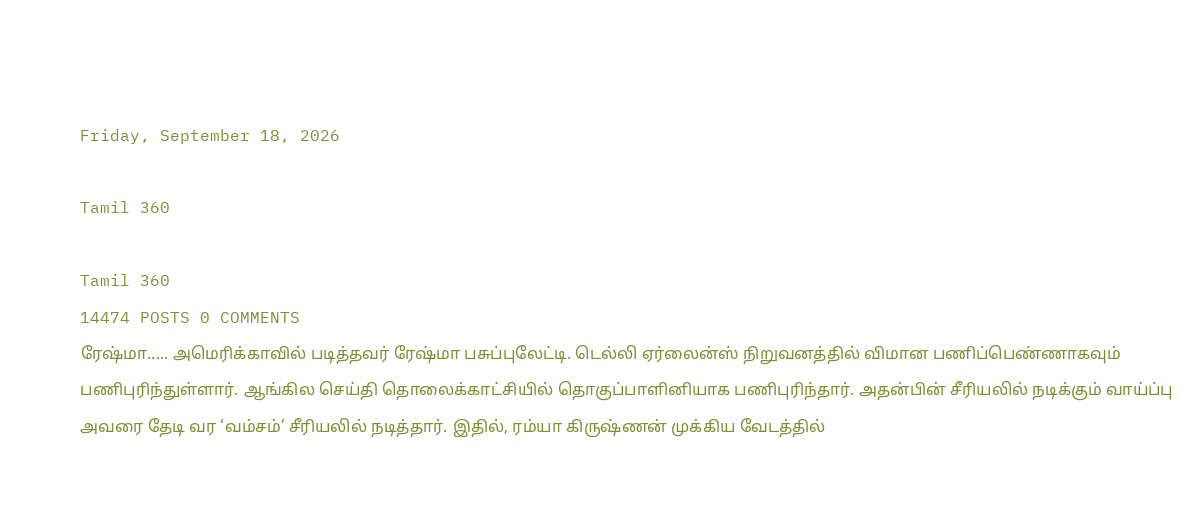Friday, September 18, 2026

Tamil 360

Tamil 360
14474 POSTS 0 COMMENTS
ரேஷ்மா..... அமெரிக்காவில் படித்தவர் ரேஷ்மா பசுப்புலேட்டி. டெல்லி ஏர்லைன்ஸ் நிறுவனத்தில் விமான பணிப்பெண்ணாகவும் பணிபுரிந்துள்ளார். ஆங்கில செய்தி தொலைக்காட்சியில் தொகுப்பாளினியாக பணிபுரிந்தார். அதன்பின் சீரியலில் நடிக்கும் வாய்ப்பு அவரை தேடி வர ‘வம்சம்’ சீரியலில் நடித்தார். இதில், ரம்யா கிருஷ்ணன் முக்கிய வேடத்தில்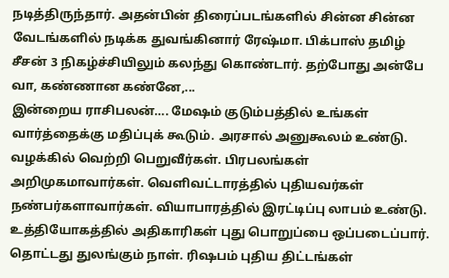நடித்திருந்தார். அதன்பின் திரைப்படங்களில் சின்ன சின்ன வேடங்களில் நடிக்க துவங்கினார் ரேஷ்மா. பிக்பாஸ் தமிழ் சீசன் 3 நிகழ்ச்சியிலும் கலந்து கொண்டார். தற்போது அன்பே வா, கண்ணான கண்னே,...
இன்றைய ராசிபலன்…. மேஷம் குடும்பத்தில் உங்கள் வார்த்தைக்கு மதிப்புக் கூடும். அரசால் அனுகூலம் உண்டு. வழக்கில் வெற்றி பெறுவீர்கள். பிரபலங்கள் அறிமுகமாவார்கள். வெளிவட்டாரத்தில் புதியவர்கள் நண்பர்களாவார்கள். வியாபாரத்தில் இரட்டிப்பு லாபம் உண்டு. உத்தியோகத்தில் அதிகாரிகள் புது பொறுப்பை ஒப்படைப்பார். தொட்டது துலங்கும் நாள். ரிஷபம் புதிய திட்டங்கள்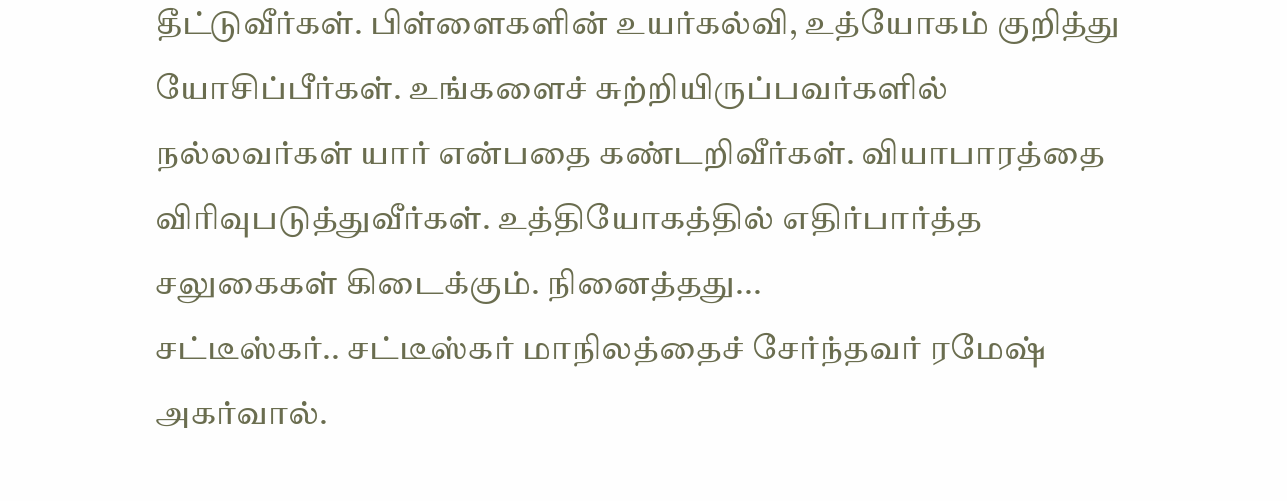தீட்டுவீர்கள். பிள்ளைகளின் உயர்கல்வி, உத்யோகம் குறித்து யோசிப்பீர்கள். உங்களைச் சுற்றியிருப்பவர்களில் நல்லவர்கள் யார் என்பதை கண்டறிவீர்கள். வியாபாரத்தை விரிவுபடுத்துவீர்கள். உத்தியோகத்தில் எதிர்பார்த்த சலுகைகள் கிடைக்கும். நினைத்தது...
சட்டீஸ்கர்.. சட்டீஸ்கர் மாநிலத்தைச் சேர்ந்தவர் ரமேஷ் அகர்வால்.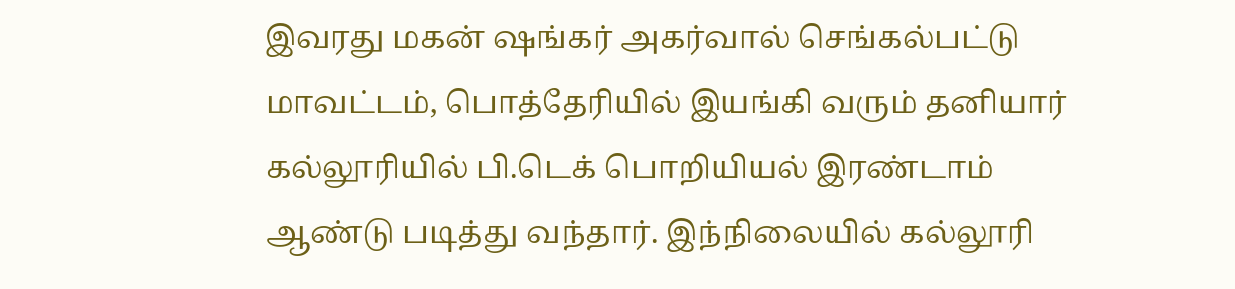இவரது மகன் ஷங்கர் அகர்வால் செங்கல்பட்டு மாவட்டம், பொத்தேரியில் இயங்கி வரும் தனியார் கல்லூரியில் பி.டெக் பொறியியல் இரண்டாம் ஆண்டு படித்து வந்தார். இந்நிலையில் கல்லூரி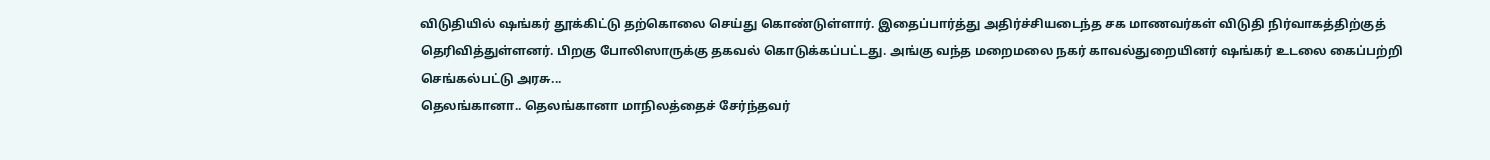விடுதியில் ஷங்கர் தூக்கிட்டு தற்கொலை செய்து கொண்டுள்ளார். இதைப்பார்த்து அதிர்ச்சியடைந்த சக மாணவர்கள் விடுதி நிர்வாகத்திற்குத் தெரிவித்துள்ளனர். பிறகு போலிஸாருக்கு தகவல் கொடுக்கப்பட்டது. அங்கு வந்த மறைமலை நகர் காவல்துறையினர் ஷங்கர் உடலை கைப்பற்றி செங்கல்பட்டு அரசு...
தெலங்கானா.. தெலங்கானா மாநிலத்தைச் சேர்ந்தவர்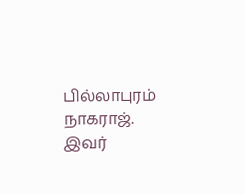பில்லாபுரம் நாகராஜ். இவர்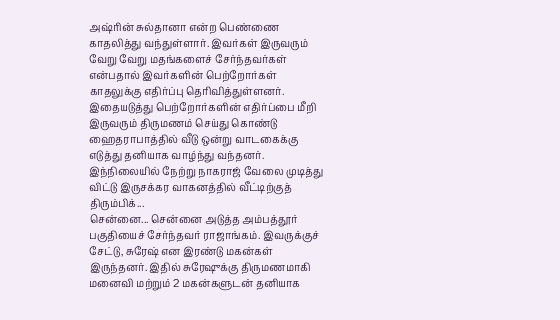அஷ்ரின் சுல்தானா என்ற பெண்ணை காதலித்து வந்துள்ளார். இவர்கள் இருவரும் வேறு வேறு மதங்களைச் சேர்ந்தவர்கள் என்பதால் இவர்களின் பெற்றோர்கள் காதலுக்கு எதிர்ப்பு தெரிவித்துள்ளனர். இதையடுத்து பெற்றோர்களின் எதிர்ப்பை மீறி இருவரும் திருமணம் செய்து கொண்டு ஹைதராபாத்தில் வீடு ஒன்று வாடகைக்கு எடுத்து தனியாக வாழ்ந்து வந்தனர். இந்நிலையில் நேற்று நாகராஜ் வேலை முடித்து விட்டு இருசக்கர வாகனத்தில் வீட்டிற்குத் திரும்பிக்...
சென்னை... சென்னை அடுத்த அம்பத்தூர் பகுதியைச் சேர்ந்தவர் ராஜாங்கம். இவருக்குச் சேட்டு, சுரேஷ் என இரண்டு மகன்கள் இருந்தனர். இதில் சுரேஷுக்கு திருமணமாகி மனைவி மற்றும் 2 மகன்களுடன் தனியாக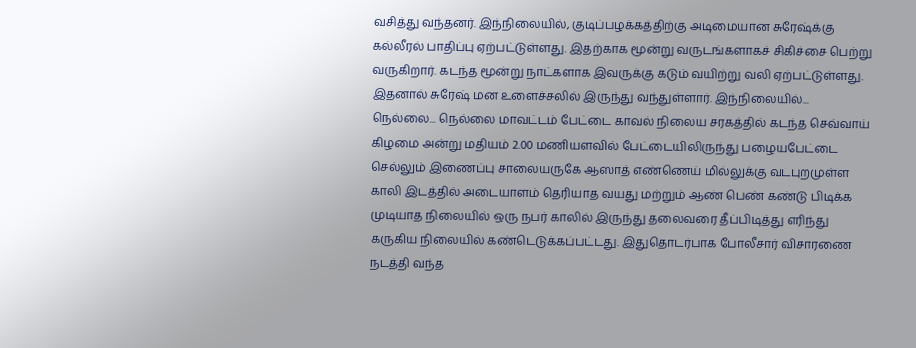வசித்து வந்தனர். இந்நிலையில், குடிப்பழக்கத்திற்கு அடிமையான சுரேஷ்க்கு கல்லீரல் பாதிப்பு ஏற்பட்டுள்ளது. இதற்காக மூன்று வருடங்களாகச் சிகிச்சை பெற்று வருகிறார். கடந்த மூன்று நாட்களாக இவருக்கு கடும் வயிற்று வலி ஏற்பட்டுள்ளது. இதனால் சுரேஷ் மன உளைச்சலில் இருந்து வந்துள்ளார். இந்நிலையில்...
நெல்லை... நெல்லை மாவட்டம் பேட்டை காவல் நிலைய சரகத்தில் கடந்த செவ்வாய் கிழமை அன்று மதியம் 2.00 மணியளவில் பேட்டையிலிருந்து பழையபேட்டை செல்லும் இணைப்பு சாலையருகே ஆஸாத் எண்ணெய் மில்லுக்கு வடபுறமுள்ள காலி இடத்தில் அடையாளம் தெரியாத வயது மற்றும் ஆண் பெண் கண்டு பிடிக்க முடியாத நிலையில் ஒரு நபர் காலில் இருந்து தலைவரை தீப்பிடித்து எரிந்து கருகிய நிலையில் கண்டெடுக்கப்பட்டது. இதுதொடர்பாக போலீசார் விசாரணை நடத்தி வந்த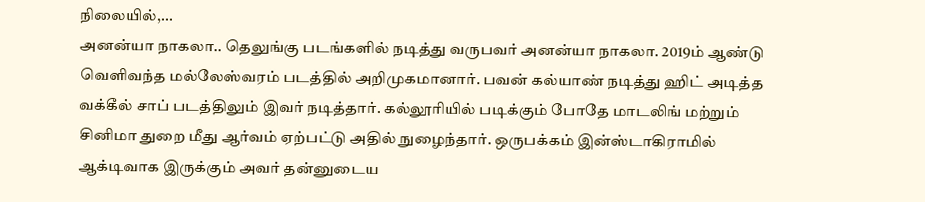நிலையில்,...
அனன்யா நாகலா.. தெலுங்கு படங்களில் நடித்து வருபவர் அனன்யா நாகலா. 2019ம் ஆண்டு வெளிவந்த மல்லேஸ்வரம் படத்தில் அறிமுகமானார். பவன் கல்யாண் நடித்து ஹிட் அடித்த வக்கீல் சாப் படத்திலும் இவர் நடித்தார். கல்லூரியில் படிக்கும் போதே மாடலிங் மற்றும் சினிமா துறை மீது ஆர்வம் ஏற்பட்டு அதில் நுழைந்தார். ஒருபக்கம் இன்ஸ்டாகிராமில் ஆக்டிவாக இருக்கும் அவர் தன்னுடைய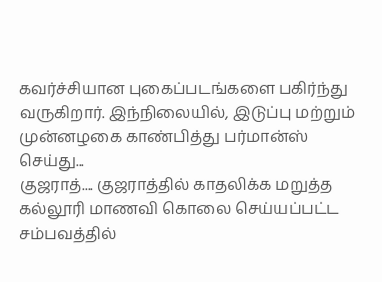கவர்ச்சியான புகைப்படங்களை பகிர்ந்து வருகிறார். இந்நிலையில், இடுப்பு மற்றும் முன்னழகை காண்பித்து பர்மான்ஸ் செய்து...
குஜராத்.... குஜராத்தில் காதலிக்க மறுத்த கல்லூரி மாணவி கொலை செய்யப்பட்ட சம்பவத்தில்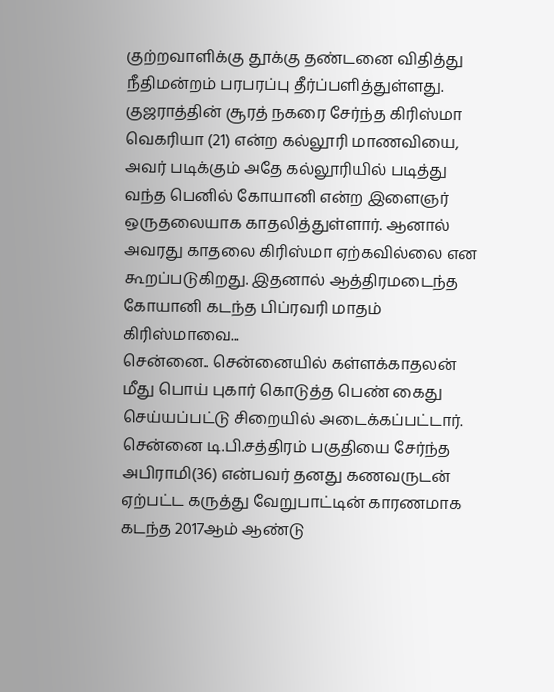குற்றவாளிக்கு தூக்கு தண்டனை விதித்து நீதிமன்றம் பரபரப்பு தீர்ப்பளித்துள்ளது. குஜராத்தின் சூரத் நகரை சேர்ந்த கிரிஸ்மா வெகரியா (21) என்ற கல்லூரி மாணவியை, அவர் படிக்கும் அதே கல்லூரியில் படித்து வந்த பெனில் கோயானி என்ற இளைஞர் ஒருதலையாக காதலித்துள்ளார். ஆனால் அவரது காதலை கிரிஸ்மா ஏற்கவில்லை என கூறப்படுகிறது. இதனால் ஆத்திரமடைந்த கோயானி கடந்த பிப்ரவரி மாதம் கிரிஸ்மாவை...
சென்னை.. சென்னையில் கள்ளக்காதலன் மீது பொய் புகார் கொடுத்த பெண் கைது செய்யப்பட்டு சிறையில் அடைக்கப்பட்டார். சென்னை டி.பி.சத்திரம் பகுதியை சேர்ந்த அபிராமி(36) என்பவர் தனது கணவருடன் ஏற்பட்ட கருத்து வேறுபாட்டின் காரணமாக கடந்த 2017ஆம் ஆண்டு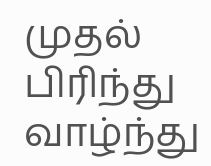முதல் பிரிந்து வாழ்ந்து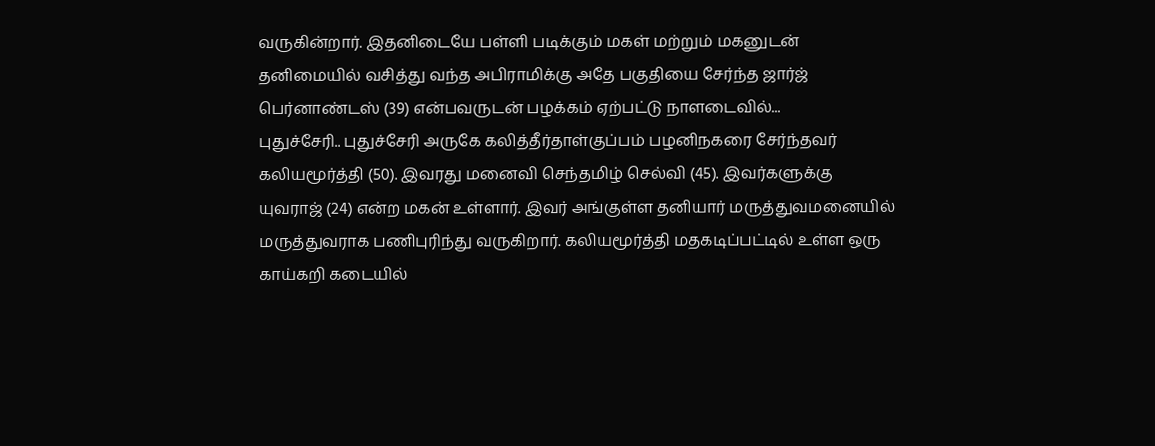வருகின்றார். இதனிடையே பள்ளி படிக்கும் மகள் மற்றும் மகனுடன் தனிமையில் வசித்து வந்த அபிராமிக்கு அதே பகுதியை சேர்ந்த ஜார்ஜ் பெர்னாண்டஸ் (39) என்பவருடன் பழக்கம் ஏற்பட்டு நாளடைவில்...
புதுச்சேரி.. புதுச்சேரி அருகே கலித்தீர்தாள்குப்பம் பழனிநகரை சேர்ந்தவர் கலியமூர்த்தி (50). இவரது மனைவி செந்தமிழ் செல்வி (45). இவர்களுக்கு யுவராஜ் (24) என்ற மகன் உள்ளார். இவர் அங்குள்ள தனியார் மருத்துவமனையில் மருத்துவராக பணிபுரிந்து வருகிறார். கலியமூர்த்தி மதகடிப்பட்டில் உள்ள ஒரு காய்கறி கடையில்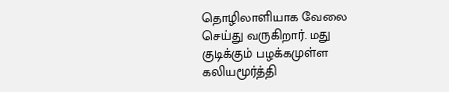தொழிலாளியாக வேலை செய்து வருகிறார். மது குடிக்கும் பழக்கமுள்ள கலியமூர்த்தி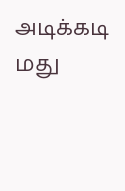அடிக்கடி மது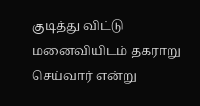குடித்து விட்டு மனைவியிடம் தகராறு செய்வார் என்று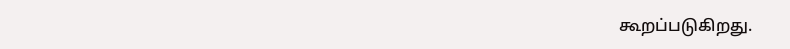கூறப்படுகிறது.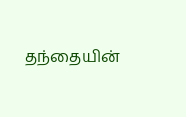தந்தையின்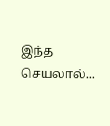இந்த செயலால்...